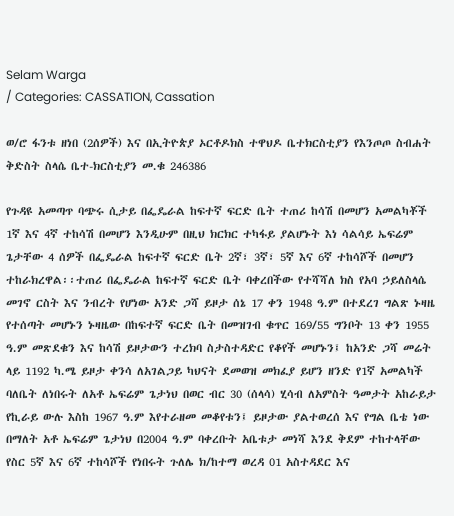Selam Warga
/ Categories: CASSATION, Cassation

ወ/ሮ ፋንቱ ዘነበ (2ሰዎች) እና በኢትዮጵያ ኦርቶዶክስ ተዋህዶ ቤተክርስቲያን የእንጦጦ ስብሐት ቅድስት ስላሴ ቤተ-ክርስቲያን መ.ቁ 246386

የጉዳዩ አመጣጥ ባጭሩ ሲታይ በፌዴራል ከፍተኛ ፍርድ ቤት ተጠሪ ከሳሽ በመሆን አመልካቾች 1ኛ እና 4ኛ ተከሳሽ በመሆን እንዲሁም በዚህ ክርክር ተካፋይ ያልሆኑት እነ ሳልሳይ ኤፍሬም ጌታቸው 4 ሰዎች በፌዴራል ከፍተኛ ፍርድ ቤት 2ኛ፣ 3ኛ፣ 5ኛ እና 6ኛ ተከሳሾች በመሆን ተከራክረዋል፡፡ተጠሪ በፌዴራል ከፍተኛ ፍርድ ቤት ባቀረበችው የተሻሻለ ክስ የአባ ኃይለስላሴ መገኖ ርስት እና ንብረት የሆነው አንድ ጋሻ ይዞታ ሰኔ 17 ቀን 1948 ዓ.ም በተደረገ ግልጽ ኑዛዜ የተሰጣት መሆኑን ኑዛዜው በከፍተኛ ፍርድ ቤት በመዝገብ ቁጥር 169/55 ግንቦት 13 ቀን 1955 ዓ.ም መጽደቁን እና ከሳሽ ይዞታውን ተረክባ ስታስተዳድር የቆየች መሆኑን፤ ከአንድ ጋሻ መሬት ላይ 1192 ካ.ሜ ይዞታ ቀንሳ ለአገልጋይ ካህናት ደመወዝ መክፈያ ይሆን ዘንድ የ1ኛ አመልካች ባለቤት ለነበሩት ለአቶ ኤፍሬም ጌታነህ በወር ብር 30 (ሰላሳ) ሂሳብ ለአምስት ዓመታት አከራይታ የኪራይ ውሉ እስከ 1967 ዓ.ም እየተራዘመ መቆየቱን፤ ይዞታው ያልተወረሰ እና የግል ቤቴ ነው በማለት አቶ ኤፍሬም ጌታነህ በ2004 ዓ.ም ባቀረቡት አቤቱታ መነሻ እንደ ቅደም ተከተላቸው የስር 5ኛ እና 6ኛ ተከሳሾች የነበሩት ጉለሌ ክ/ከተማ ወረዳ 01 አስተዳደር እና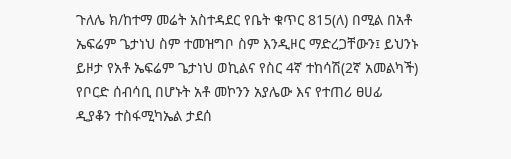ጉለሌ ክ/ከተማ መሬት አስተዳደር የቤት ቁጥር 815(ለ) በሚል በአቶ ኤፍሬም ጌታነህ ስም ተመዝግቦ ስም እንዲዞር ማድረጋቸውን፤ ይህንኑ ይዞታ የአቶ ኤፍሬም ጌታነህ ወኪልና የስር 4ኛ ተከሳሽ(2ኛ አመልካች) የቦርድ ሰብሳቢ በሆኑት አቶ መኮንን አያሌው እና የተጠሪ ፀሀፊ ዲያቆን ተስፋሚካኤል ታደሰ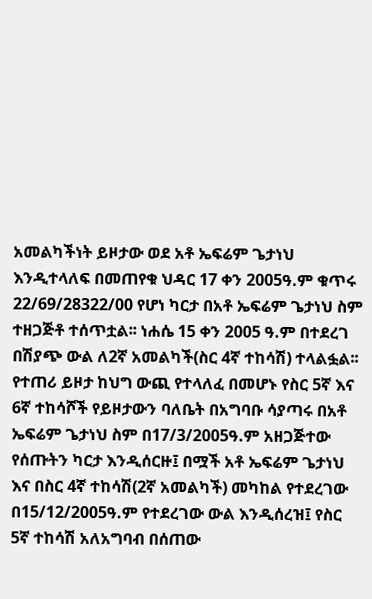አመልካችነት ይዞታው ወደ አቶ ኤፍሬም ጌታነህ እንዲተላለፍ በመጠየቁ ህዳር 17 ቀን 2005ዓ.ም ቁጥሩ 22/69/28322/00 የሆነ ካርታ በአቶ ኤፍሬም ጌታነህ ስም ተዘጋጅቶ ተሰጥቷል፡፡ ነሐሴ 15 ቀን 2005 ዓ.ም በተደረገ በሽያጭ ውል ለ2ኛ አመልካች(ስር 4ኛ ተከሳሽ) ተላልፏል፡፡ የተጠሪ ይዞታ ከህግ ውጪ የተላለፈ በመሆኑ የስር 5ኛ እና 6ኛ ተከሳሾች የይዞታውን ባለቤት በአግባቡ ሳያጣሩ በአቶ ኤፍሬም ጌታነህ ስም በ17/3/2005ዓ.ም አዘጋጅተው የሰጡትን ካርታ እንዲሰርዙ፤ በሟች አቶ ኤፍሬም ጌታነህ እና በስር 4ኛ ተከሳሽ(2ኛ አመልካች) መካከል የተደረገው በ15/12/2005ዓ.ም የተደረገው ውል እንዲሰረዝ፤ የስር 5ኛ ተከሳሽ አለአግባብ በሰጠው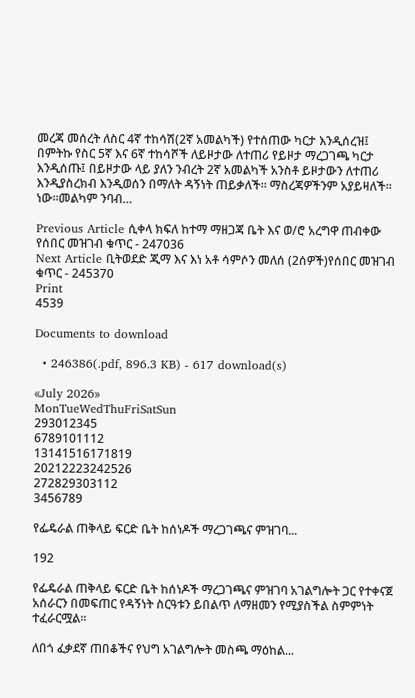መረጃ መሰረት ለስር 4ኛ ተከሳሽ(2ኛ አመልካች) የተሰጠው ካርታ እንዲሰረዝ፤ በምትኩ የስር 5ኛ እና 6ኛ ተከሳሾች ለይዞታው ለተጠሪ የይዞታ ማረጋገጫ ካርታ እንዲሰጡ፤ በይዞታው ላይ ያለን ንብረት 2ኛ አመልካች አንስቶ ይዞታውን ለተጠሪ እንዲያስረክብ እንዲወሰን በማለት ዳኝነት ጠይቃለች፡፡ ማስረጃዎችንም አያይዛለች፡፡ነው፡፡መልካም ንባብ…

Previous Article ሲቀላ ክፍለ ከተማ ማዘጋጃ ቤት እና ወ/ሮ አረግዋ ጠብቀው የሰበር መዝገብ ቁጥር - 247036
Next Article ቢትወደድ ጂማ እና እነ አቶ ሳምሶን መለሰ (2ሰዎች)የሰበር መዝገብ ቁጥር - 245370
Print
4539

Documents to download

  • 246386(.pdf, 896.3 KB) - 617 download(s)

«July 2026»
MonTueWedThuFriSatSun
293012345
6789101112
13141516171819
20212223242526
272829303112
3456789

የፌዴራል ጠቅላይ ፍርድ ቤት ከሰነዶች ማረጋገጫና ምዝገባ...

192

የፌዴራል ጠቅላይ ፍርድ ቤት ከሰነዶች ማረጋገጫና ምዝገባ አገልግሎት ጋር የተቀናጀ አሰራርን በመፍጠር የዳኝነት ስርዓቱን ይበልጥ ለማዘመን የሚያስችል ስምምነት ተፈራርሟል።

ለበጎ ፈቃደኛ ጠበቆችና የህግ አገልግሎት መስጫ ማዕከል...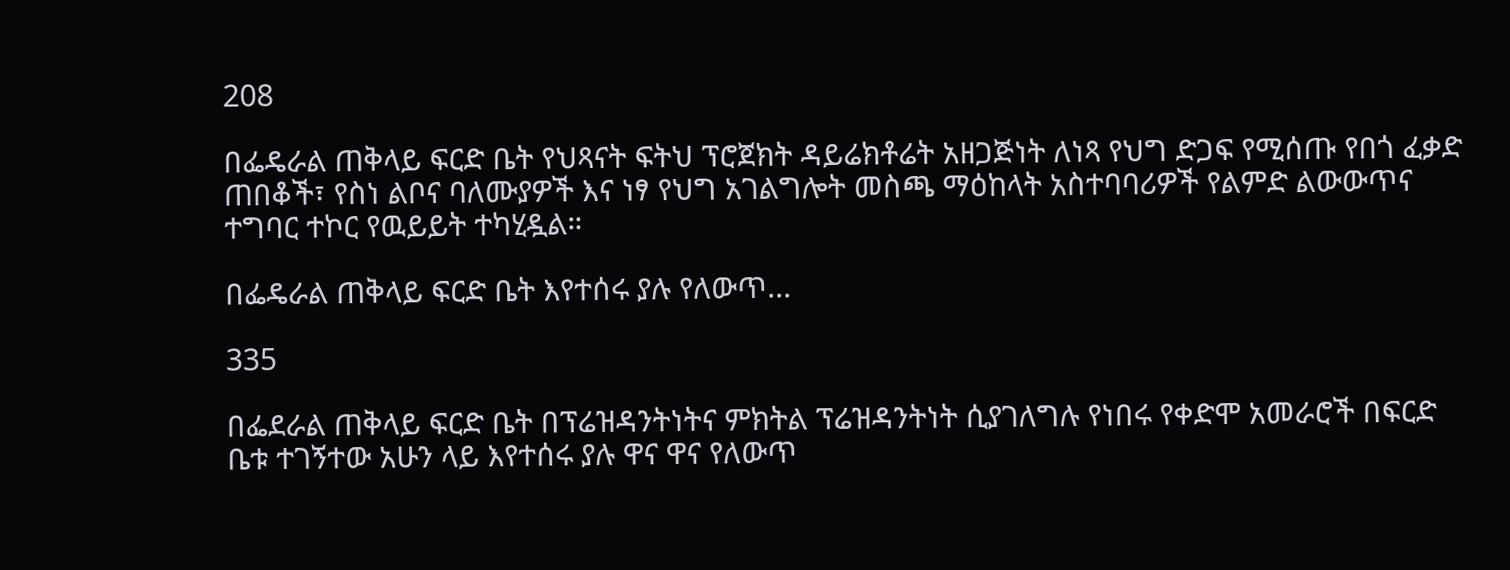208

በፌዴራል ጠቅላይ ፍርድ ቤት የህጻናት ፍትህ ፕሮጀክት ዳይሬክቶሬት አዘጋጅነት ለነጻ የህግ ድጋፍ የሚሰጡ የበጎ ፈቃድ ጠበቆች፣ የስነ ልቦና ባለሙያዎች እና ነፃ የህግ አገልግሎት መስጫ ማዕከላት አስተባባሪዎች የልምድ ልውውጥና ተግባር ተኮር የዉይይት ተካሂዷል።

በፌዴራል ጠቅላይ ፍርድ ቤት እየተሰሩ ያሉ የለውጥ...

335

በፌደራል ጠቅላይ ፍርድ ቤት በፕሬዝዳንትነትና ምክትል ፕሬዝዳንትነት ሲያገለግሉ የነበሩ የቀድሞ አመራሮች በፍርድ ቤቱ ተገኝተው አሁን ላይ እየተሰሩ ያሉ ዋና ዋና የለውጥ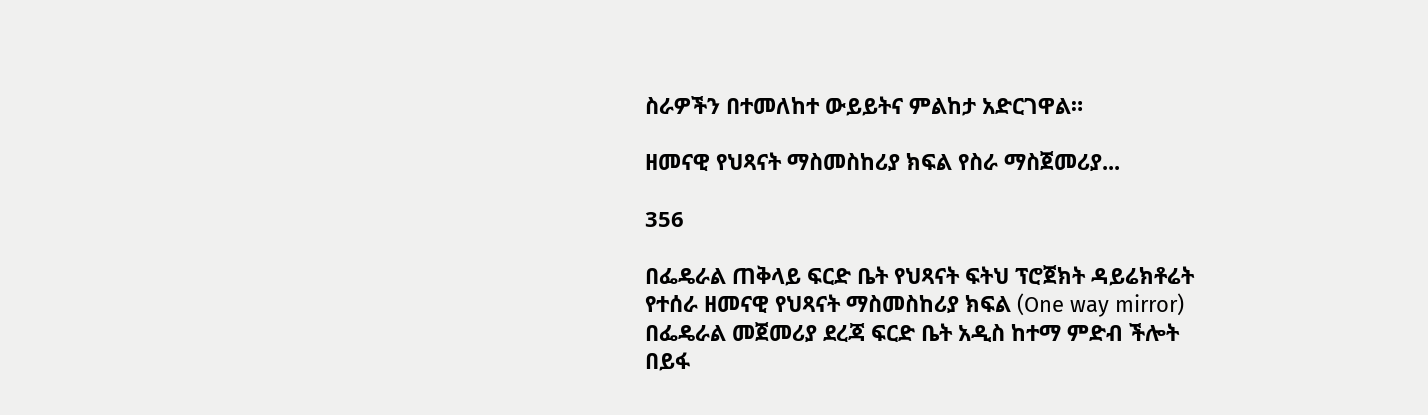ስራዎችን በተመለከተ ውይይትና ምልከታ አድርገዋል።

ዘመናዊ የህጻናት ማስመስከሪያ ክፍል የስራ ማስጀመሪያ...

356

በፌዴራል ጠቅላይ ፍርድ ቤት የህጻናት ፍትህ ፕሮጀክት ዳይሬክቶሬት የተሰራ ዘመናዊ የህጻናት ማስመስከሪያ ክፍል (One way mirror) በፌዴራል መጀመሪያ ደረጃ ፍርድ ቤት አዲስ ከተማ ምድብ ችሎት በይፋ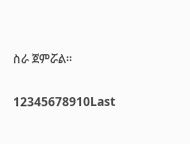ስራ ጀምሯል።

12345678910Last